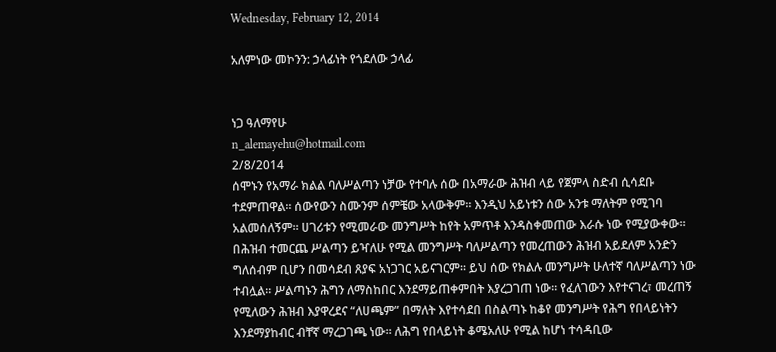Wednesday, February 12, 2014

አለምነው መኮንን: ኃላፊነት የጎደለው ኃላፊ


ነጋ ዓለማየሁ
n_alemayehu@hotmail.com
2/8/2014
ሰሞኑን የአማራ ክልል ባለሥልጣን ነቻው የተባሉ ሰው በአማራው ሕዝብ ላይ የጀምላ ስድብ ሲሳደቡ
ተደምጠዋል። ሰውየውን ስሙንም ሰምቼው አላውቅም። እንዲህ አይነቱን ሰው አንቱ ማለትም የሚገባ
አልመሰለኝም። ሀገሪቱን የሚመራው መንግሥት ከየት አምጥቶ እንዳስቀመጠው እራሱ ነው የሚያውቀው።
በሕዝብ ተመርጨ ሥልጣን ይዣለሁ የሚል መንግሥት ባለሥልጣን የመረጠውን ሕዝብ አይደለም አንድን
ግለሰብም ቢሆን በመሳደብ ጸያፍ አነጋገር አይናገርም። ይህ ሰው የክልሉ መንግሥት ሁለተኛ ባለሥልጣን ነው
ተብሏል። ሥልጣኑን ሕግን ለማስከበር እንደማይጠቀምበት እያረጋገጠ ነው። የፈለገውን እየተናገረ፣ መረጠኝ
የሚለውን ሕዝብ እያዋረደና “ለሀጫም” በማለት እየተሳደበ በስልጣኑ ከቆየ መንግሥት የሕግ የበላይነትን
እንደማያከብር ብቸኛ ማረጋገጫ ነው። ለሕግ የበላይነት ቆሜአለሁ የሚል ከሆነ ተሳዳቢው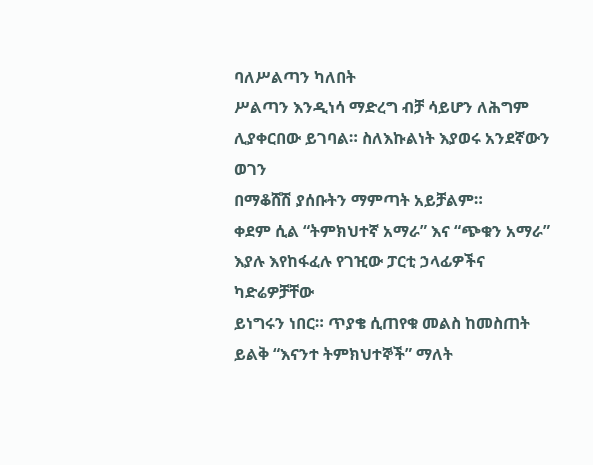ባለሥልጣን ካለበት
ሥልጣን እንዲነሳ ማድረግ ብቻ ሳይሆን ለሕግም ሊያቀርበው ይገባል። ስለእኩልነት እያወሩ አንደኛውን ወገን
በማቆሸሽ ያሰቡትን ማምጣት አይቻልም።
ቀደም ሲል “ትምክህተኛ አማራ” እና “ጭቁን አማራ” እያሉ እየከፋፈሉ የገዢው ፓርቲ ኃላፊዎችና ካድሬዎቻቸው
ይነግሩን ነበር። ጥያቄ ሲጠየቁ መልስ ከመስጠት ይልቅ “እናንተ ትምክህተኞች” ማለት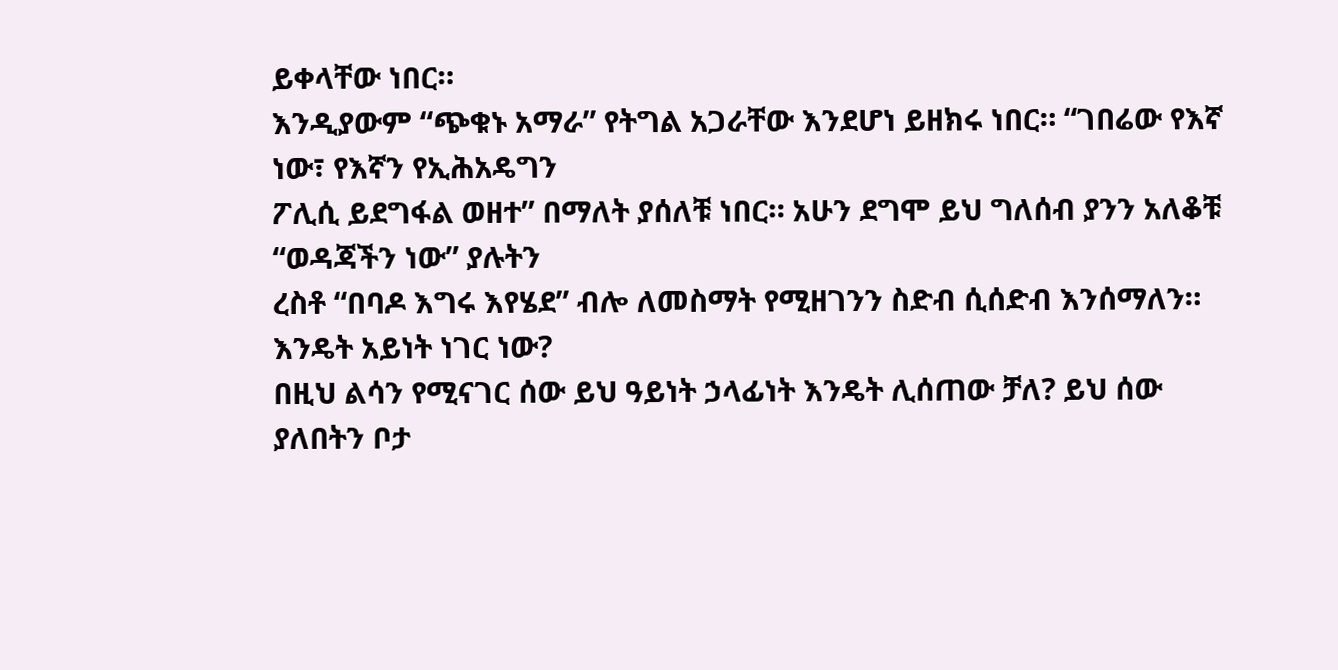ይቀላቸው ነበር።
እንዲያውም “ጭቁኑ አማራ” የትግል አጋራቸው እንደሆነ ይዘክሩ ነበር። “ገበሬው የእኛ ነው፣ የእኛን የኢሕአዴግን
ፖሊሲ ይደግፋል ወዘተ” በማለት ያሰለቹ ነበር። አሁን ደግሞ ይህ ግለሰብ ያንን አለቆቹ “ወዳጃችን ነው” ያሉትን
ረስቶ “በባዶ እግሩ እየሄደ” ብሎ ለመስማት የሚዘገንን ስድብ ሲሰድብ እንሰማለን። እንዴት አይነት ነገር ነው?
በዚህ ልሳን የሚናገር ሰው ይህ ዓይነት ኃላፊነት እንዴት ሊሰጠው ቻለ? ይህ ሰው ያለበትን ቦታ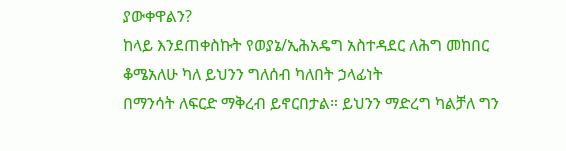ያውቀዋልን?
ከላይ እንደጠቀስኩት የወያኔ/ኢሕአዴግ አስተዳደር ለሕግ መከበር ቆሜአለሁ ካለ ይህንን ግለሰብ ካለበት ኃላፊነት
በማንሳት ለፍርድ ማቅረብ ይኖርበታል። ይህንን ማድረግ ካልቻለ ግን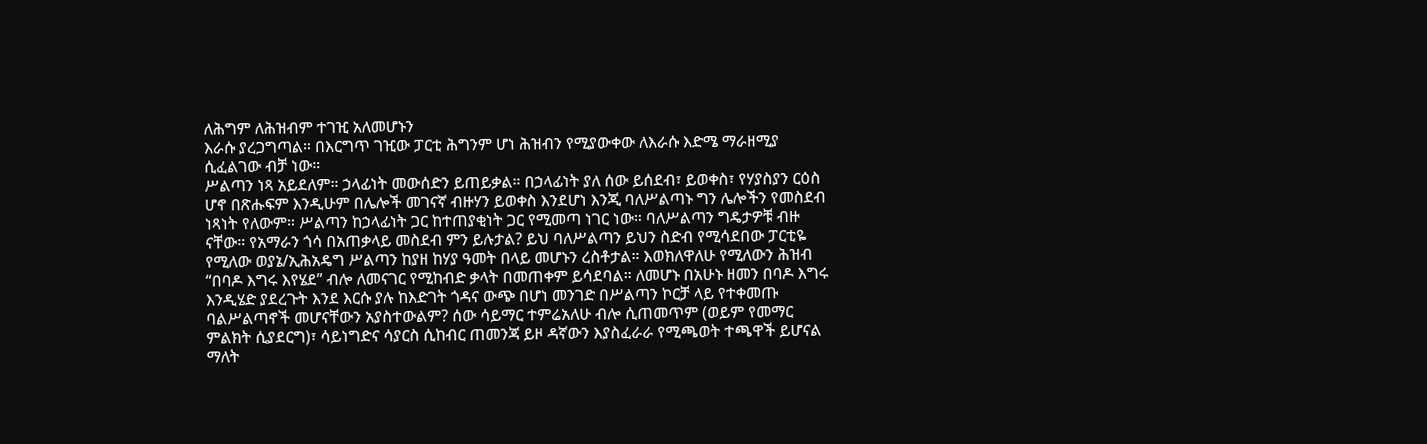ለሕግም ለሕዝብም ተገዢ አለመሆኑን
እራሱ ያረጋግጣል። በእርግጥ ገዢው ፓርቲ ሕግንም ሆነ ሕዝብን የሚያውቀው ለእራሱ እድሜ ማራዘሚያ
ሲፈልገው ብቻ ነው።
ሥልጣን ነጻ አይደለም። ኃላፊነት መውሰድን ይጠይቃል። በኃላፊነት ያለ ሰው ይሰደብ፣ ይወቀስ፣ የሃያስያን ርዕስ
ሆኖ በጽሑፍም እንዲሁም በሌሎች መገናኛ ብዙሃን ይወቀስ እንደሆነ እንጂ ባለሥልጣኑ ግን ሌሎችን የመስደብ
ነጻነት የለውም። ሥልጣን ከኃላፊነት ጋር ከተጠያቂነት ጋር የሚመጣ ነገር ነው። ባለሥልጣን ግዴታዎቹ ብዙ
ናቸው። የአማራን ጎሳ በአጠቃላይ መስደብ ምን ይሉታል? ይህ ባለሥልጣን ይህን ስድብ የሚሳደበው ፓርቲዬ
የሚለው ወያኔ/ኢሕአዴግ ሥልጣን ከያዘ ከሃያ ዓመት በላይ መሆኑን ረስቶታል። እወክለዋለሁ የሚለውን ሕዝብ
“በባዶ እግሩ እየሄደ” ብሎ ለመናገር የሚከብድ ቃላት በመጠቀም ይሳደባል። ለመሆኑ በአሁኑ ዘመን በባዶ እግሩ
እንዲሄድ ያደረጉት እንደ እርሱ ያሉ ከእድገት ጎዳና ውጭ በሆነ መንገድ በሥልጣን ኮርቻ ላይ የተቀመጡ
ባልሥልጣኖች መሆናቸውን አያስተውልም? ሰው ሳይማር ተምሬአለሁ ብሎ ሲጠመጥም (ወይም የመማር
ምልክት ሲያደርግ)፣ ሳይነግድና ሳያርስ ሲከብር ጠመንጃ ይዞ ዳኛውን እያስፈራራ የሚጫወት ተጫዋች ይሆናል
ማለት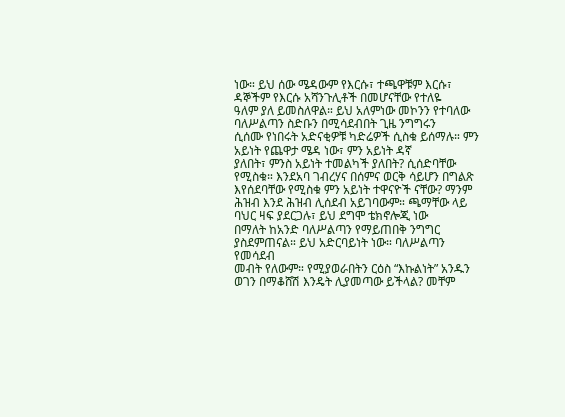ነው። ይህ ሰው ሜዳውም የእርሱ፣ ተጫዋቹም እርሱ፣ ዳኞችም የእርሱ አሻንጉሊቶች በመሆናቸው የተለዬ
ዓለም ያለ ይመስለዋል። ይህ አለምነው መኮንን የተባለው ባለሥልጣን ስድቡን በሚሳደብበት ጊዜ ንግግሩን
ሲሰሙ የነበሩት አድናቂዎቹ ካድሬዎች ሲስቁ ይሰማሉ። ምን አይነት የጨዋታ ሜዳ ነው፣ ምን አይነት ዳኛ
ያለበት፣ ምንስ አይነት ተመልካች ያለበት? ሲሰድባቸው የሚስቁ። እንደአባ ገብረሃና በሰምና ወርቅ ሳይሆን በግልጽ
እየሰደባቸው የሚስቁ ምን አይነት ተዋናዮች ናቸው? ማንም ሕዝብ እንደ ሕዝብ ሊሰደብ አይገባውም። ጫማቸው ላይ ባህር ዛፍ ያደርጋሉ፣ ይህ ደግሞ ቴክኖሎጂ ነው
በማለት ከአንድ ባለሥልጣን የማይጠበቅ ንግግር ያስደምጠናል። ይህ አድርባይነት ነው። ባለሥልጣን የመሳደብ
መብት የለውም። የሚያወራበትን ርዕስ “እኩልነት” አንዱን ወገን በማቆሸሽ እንዴት ሊያመጣው ይችላል? መቸም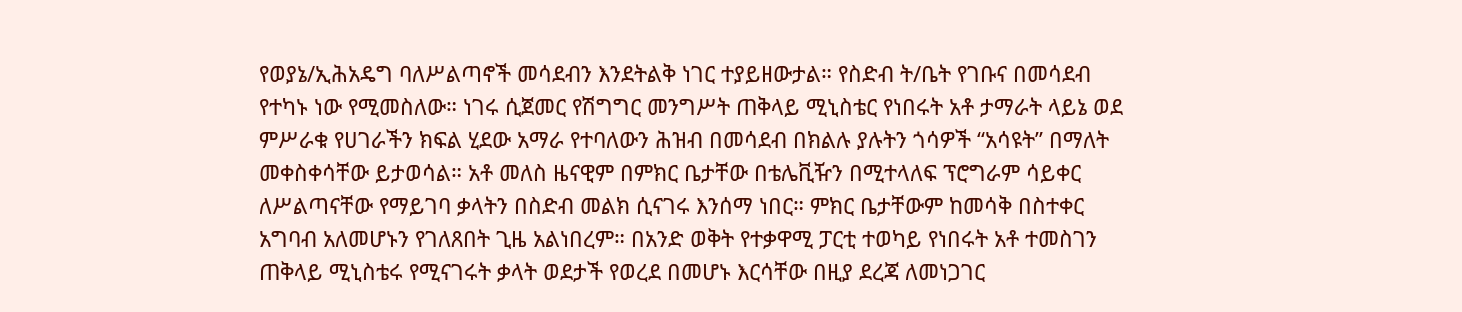የወያኔ/ኢሕአዴግ ባለሥልጣኖች መሳደብን እንደትልቅ ነገር ተያይዘውታል። የስድብ ት/ቤት የገቡና በመሳደብ
የተካኑ ነው የሚመስለው። ነገሩ ሲጀመር የሽግግር መንግሥት ጠቅላይ ሚኒስቴር የነበሩት አቶ ታማራት ላይኔ ወደ
ምሥራቁ የሀገራችን ክፍል ሂደው አማራ የተባለውን ሕዝብ በመሳደብ በክልሉ ያሉትን ጎሳዎች “አሳዩት” በማለት
መቀስቀሳቸው ይታወሳል። አቶ መለስ ዜናዊም በምክር ቤታቸው በቴሌቪዥን በሚተላለፍ ፕሮግራም ሳይቀር
ለሥልጣናቸው የማይገባ ቃላትን በስድብ መልክ ሲናገሩ እንሰማ ነበር። ምክር ቤታቸውም ከመሳቅ በስተቀር
አግባብ አለመሆኑን የገለጸበት ጊዜ አልነበረም። በአንድ ወቅት የተቃዋሚ ፓርቲ ተወካይ የነበሩት አቶ ተመስገን
ጠቅላይ ሚኒስቴሩ የሚናገሩት ቃላት ወደታች የወረደ በመሆኑ እርሳቸው በዚያ ደረጃ ለመነጋገር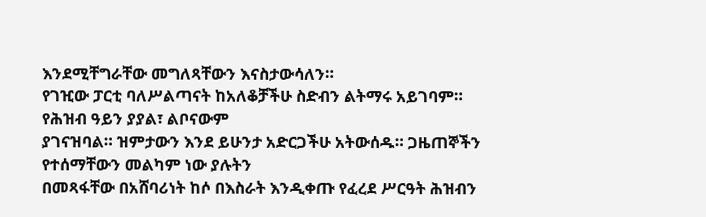እንደሚቸግራቸው መግለጻቸውን እናስታውሳለን።
የገዢው ፓርቲ ባለሥልጣናት ከአለቆቻችሁ ስድብን ልትማሩ አይገባም። የሕዝብ ዓይን ያያል፣ ልቦናውም
ያገናዝባል። ዝምታውን እንደ ይሁንታ አድርጋችሁ አትውሰዱ። ጋዜጠኞችን የተሰማቸውን መልካም ነው ያሉትን
በመጻፋቸው በአሸባሪነት ከሶ በእስራት እንዲቀጡ የፈረደ ሥርዓት ሕዝብን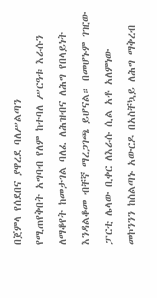በጀምላ የሰደበና ያዋረደ ባለሥልጣን
የሚጠየቅበት አግባብ የለም ከተባለ ሥርዓቱ እራሱን ለማቆየት ከመታገል ባለፈ ለሕዝብና ለሕግ የበላይነት
እንዳልቆመ ብቸኛ ማረጋገጫ ይሆናል። በመሆኑም ገዢው ፓርቲ ሌላው ቢቀር ለእራሱ ሲል አቶ አለምነው
መኮንንን ከስልጣኑ አውርዶ በአስቸኳይ ለሕግ ማቅረብ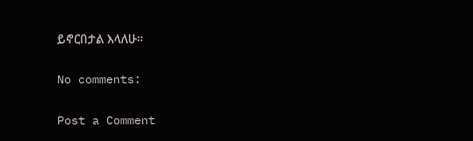ይኖርበታል እላለሁ።

No comments:

Post a Comment